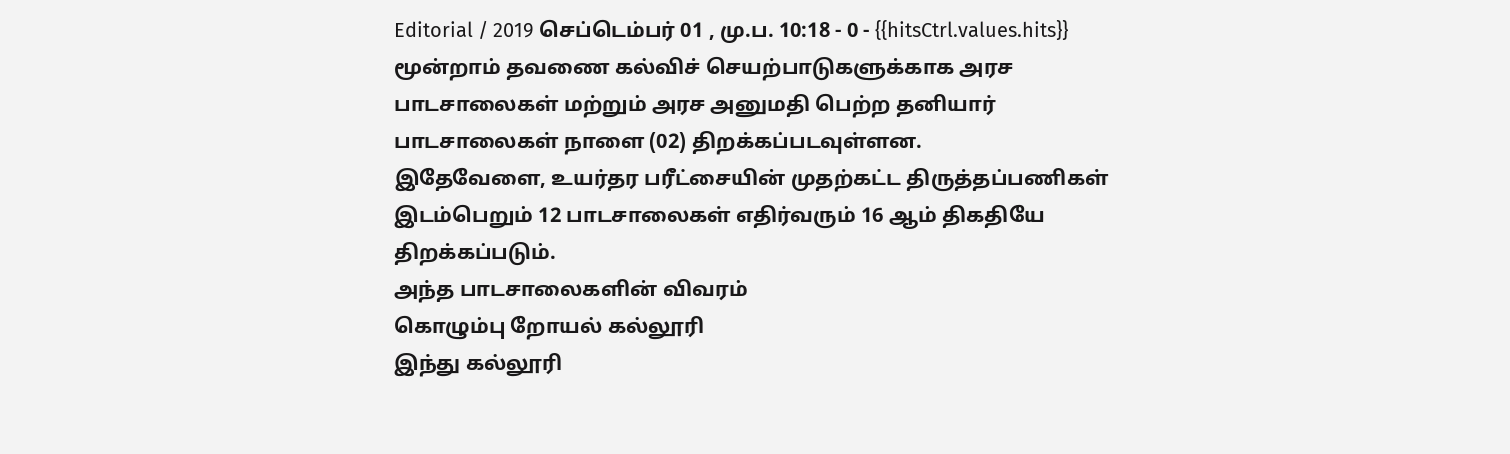Editorial / 2019 செப்டெம்பர் 01 , மு.ப. 10:18 - 0 - {{hitsCtrl.values.hits}}
மூன்றாம் தவணை கல்விச் செயற்பாடுகளுக்காக அரச பாடசாலைகள் மற்றும் அரச அனுமதி பெற்ற தனியார் பாடசாலைகள் நாளை (02) திறக்கப்படவுள்ளன.
இதேவேளை, உயர்தர பரீட்சையின் முதற்கட்ட திருத்தப்பணிகள் இடம்பெறும் 12 பாடசாலைகள் எதிர்வரும் 16 ஆம் திகதியே திறக்கப்படும்.
அந்த பாடசாலைகளின் விவரம்
கொழும்பு றோயல் கல்லூரி
இந்து கல்லூரி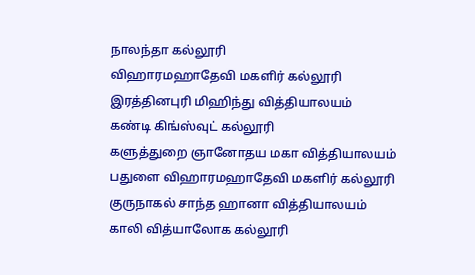நாலந்தா கல்லூரி
விஹாரமஹாதேவி மகளிர் கல்லூரி
இரத்தினபுரி மிஹிந்து வித்தியாலயம்
கண்டி கிங்ஸ்வுட் கல்லூரி
களுத்துறை ஞானோதய மகா வித்தியாலயம்
பதுளை விஹாரமஹாதேவி மகளிர் கல்லூரி
குருநாகல் சாந்த ஹானா வித்தியாலயம்
காலி வித்யாலோக கல்லூரி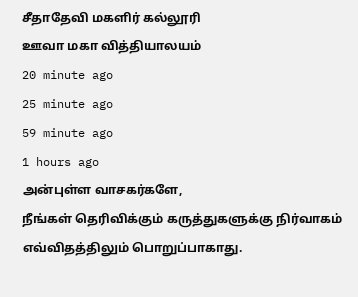சீதாதேவி மகளிர் கல்லூரி
ஊவா மகா வித்தியாலயம்
20 minute ago
25 minute ago
59 minute ago
1 hours ago
அன்புள்ள வாசகர்களே,
நீங்கள் தெரிவிக்கும் கருத்துகளுக்கு நிர்வாகம் எவ்விதத்திலும் பொறுப்பாகாது.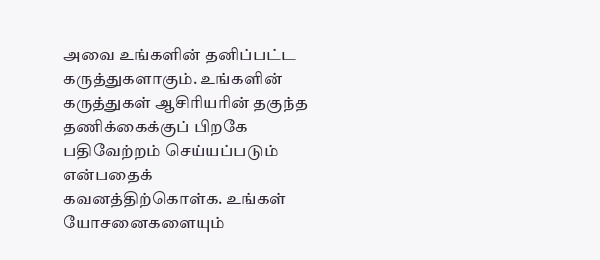அவை உங்களின் தனிப்பட்ட கருத்துகளாகும். உங்களின் கருத்துகள் ஆசிரியரின் தகுந்த தணிக்கைக்குப் பிறகே பதிவேற்றம் செய்யப்படும் என்பதைக் கவனத்திற்கொள்க. உங்கள் யோசனைகளையும்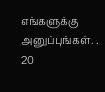எங்களுக்கு அனுப்புங்கள். .
20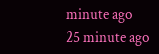minute ago
25 minute ago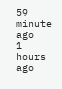59 minute ago
1 hours ago